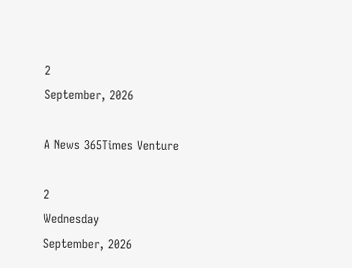2
September, 2026

A News 365Times Venture

2
Wednesday
September, 2026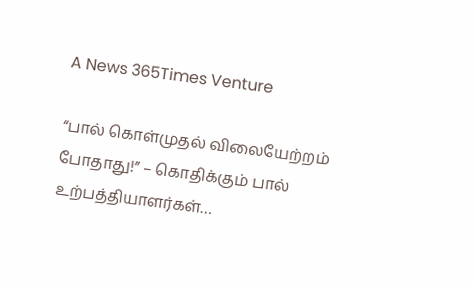A News 365Times Venture

“பால் கொள்முதல் விலையேற்றம் போதாது!” – கொதிக்கும் பால் உற்பத்தியாளர்கள்…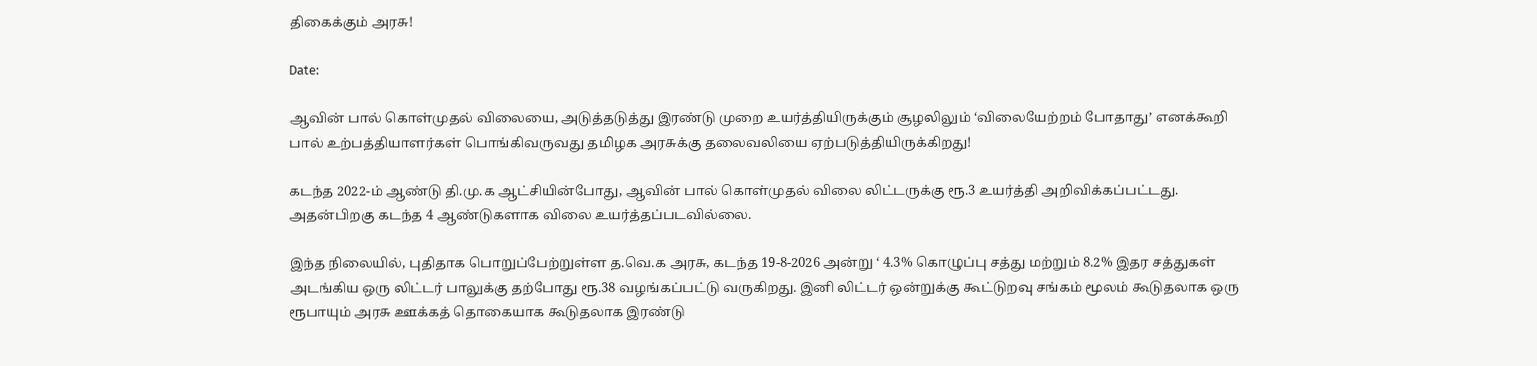திகைக்கும் அரசு!

Date:

ஆவின் பால் கொள்முதல் விலையை, அடுத்தடுத்து இரண்டு முறை உயர்த்தியிருக்கும் சூழலிலும் ‘விலையேற்றம் போதாது’ எனக்கூறி பால் உற்பத்தியாளர்கள் பொங்கிவருவது தமிழக அரசுக்கு தலைவலியை ஏற்படுத்தியிருக்கிறது!

கடந்த 2022-ம் ஆண்டு தி.மு.க ஆட்சியின்போது, ஆவின் பால் கொள்முதல் விலை லிட்டருக்கு ரூ.3 உயர்த்தி அறிவிக்கப்பட்டது. அதன்பிறகு கடந்த 4 ஆண்டுகளாக விலை உயர்த்தப்படவில்லை.

இந்த நிலையில், புதிதாக பொறுப்பேற்றுள்ள த.வெ.க அரசு, கடந்த 19-8-2026 அன்று ‘ 4.3% கொழுப்பு சத்து மற்றும் 8.2% இதர சத்துகள் அடங்கிய ஒரு லிட்டர் பாலுக்கு தற்போது ரூ.38 வழங்கப்பட்டு வருகிறது. இனி லிட்டர் ஒன்றுக்கு கூட்டுறவு சங்கம் மூலம் கூடுதலாக ஒரு ரூபாயும் அரசு ஊக்கத் தொகையாக கூடுதலாக இரண்டு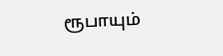ரூபாயும்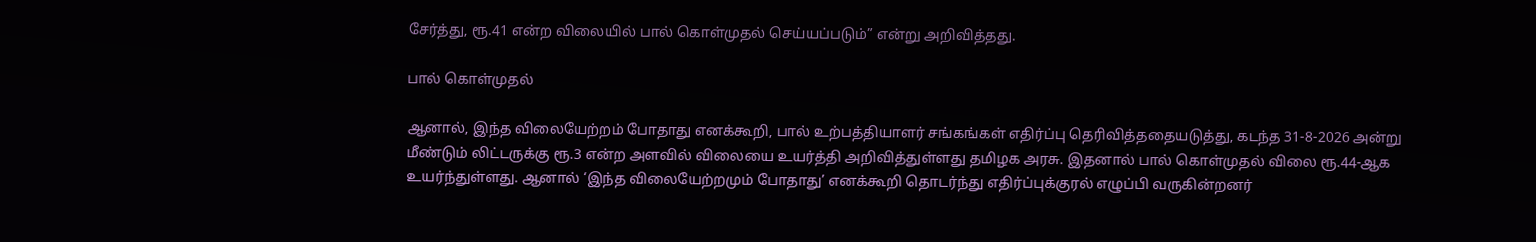சேர்த்து, ரூ.41 என்ற விலையில் பால் கொள்முதல் செய்யப்படும்” என்று அறிவித்தது.

பால் கொள்முதல்

ஆனால், இந்த விலையேற்றம் போதாது எனக்கூறி, பால் உற்பத்தியாளர் சங்கங்கள் எதிர்ப்பு தெரிவித்ததையடுத்து, கடந்த 31-8-2026 அன்று மீண்டும் லிட்டருக்கு ரூ.3 என்ற அளவில் விலையை உயர்த்தி அறிவித்துள்ளது தமிழக அரசு. இதனால் பால் கொள்முதல் விலை ரூ.44-ஆக உயர்ந்துள்ளது. ஆனால் ‘இந்த விலையேற்றமும் போதாது’ எனக்கூறி தொடர்ந்து எதிர்ப்புக்குரல் எழுப்பி வருகின்றனர்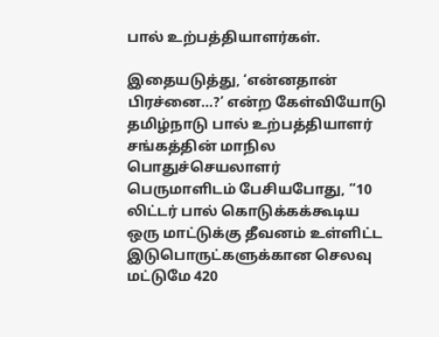பால் உற்பத்தியாளர்கள்.

இதையடுத்து, ‘என்னதான் பிரச்னை…?’ என்ற கேள்வியோடு தமிழ்நாடு பால் உற்பத்தியாளர் சங்கத்தின் மாநில பொதுச்செயலாளர் பெருமாளிடம் பேசியபோது, “10 லிட்டர் பால் கொடுக்கக்கூடிய ஒரு மாட்டுக்கு தீவனம் உள்ளிட்ட இடுபொருட்களுக்கான செலவு மட்டுமே 420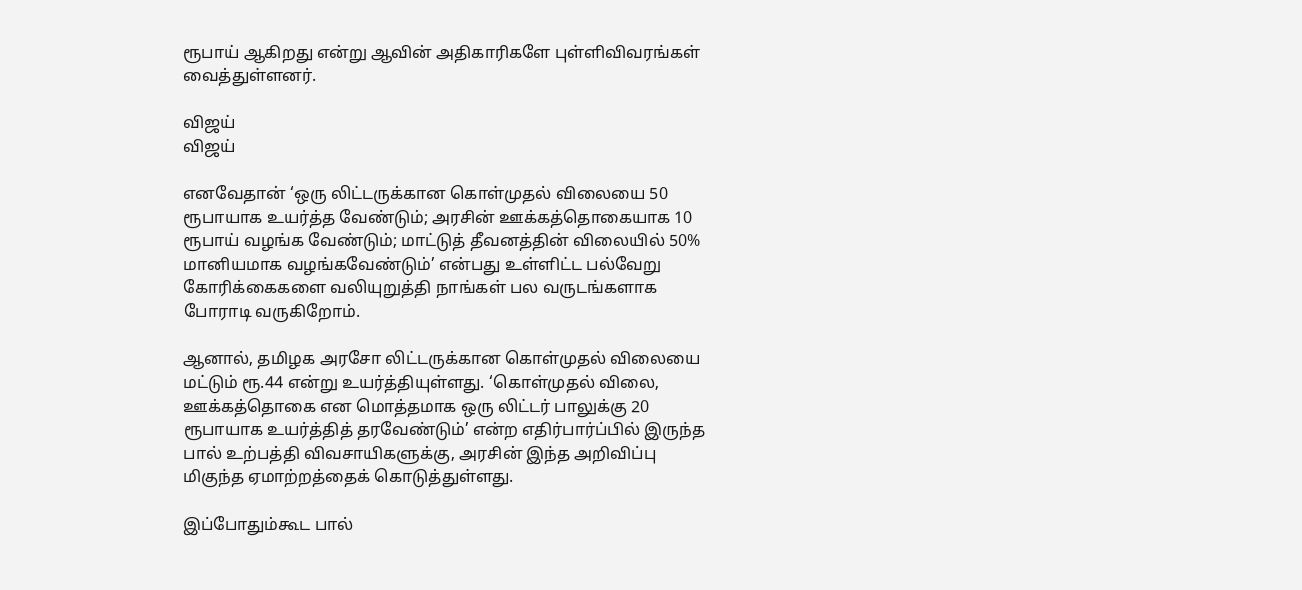ரூபாய் ஆகிறது என்று ஆவின் அதிகாரிகளே புள்ளிவிவரங்கள் வைத்துள்ளனர்.

விஜய்
விஜய்

எனவேதான் ‘ஒரு லிட்டருக்கான கொள்முதல் விலையை 50 ரூபாயாக உயர்த்த வேண்டும்; அரசின் ஊக்கத்தொகையாக 10 ரூபாய் வழங்க வேண்டும்; மாட்டுத் தீவனத்தின் விலையில் 50% மானியமாக வழங்கவேண்டும்’ என்பது உள்ளிட்ட பல்வேறு கோரிக்கைகளை வலியுறுத்தி நாங்கள் பல வருடங்களாக போராடி வருகிறோம்.

ஆனால், தமிழக அரசோ லிட்டருக்கான கொள்முதல் விலையை மட்டும் ரூ.44 என்று உயர்த்தியுள்ளது. ‘கொள்முதல் விலை, ஊக்கத்தொகை என மொத்தமாக ஒரு லிட்டர் பாலுக்கு 20 ரூபாயாக உயர்த்தித் தரவேண்டும்’ என்ற எதிர்பார்ப்பில் இருந்த பால் உற்பத்தி விவசாயிகளுக்கு, அரசின் இந்த அறிவிப்பு மிகுந்த ஏமாற்றத்தைக் கொடுத்துள்ளது.

இப்போதும்கூட பால்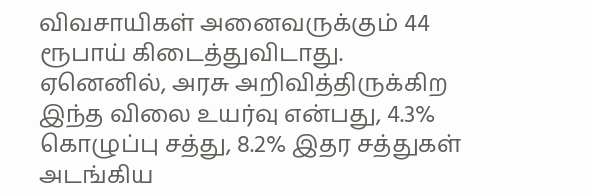விவசாயிகள் அனைவருக்கும் 44 ரூபாய் கிடைத்துவிடாது. ஏனெனில், அரசு அறிவித்திருக்கிற இந்த விலை உயர்வு என்பது, 4.3% கொழுப்பு சத்து, 8.2% இதர சத்துகள் அடங்கிய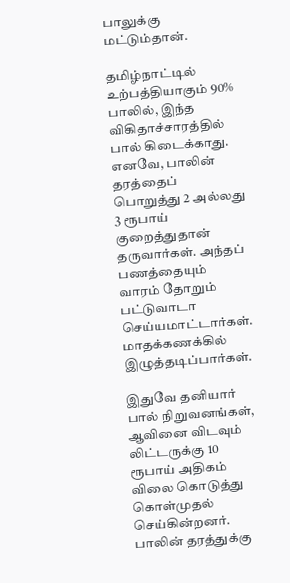பாலுக்கு மட்டும்தான்.

தமிழ்நாட்டில் உற்பத்தியாகும் 90% பாலில், இந்த விகிதாச்சாரத்தில் பால் கிடைக்காது. எனவே, பாலின் தரத்தைப் பொறுத்து 2 அல்லது 3 ரூபாய் குறைத்துதான் தருவார்கள். அந்தப் பணத்தையும் வாரம் தோறும் பட்டுவாடா செய்யமாட்டார்கள். மாதக்கணக்கில் இழுத்தடிப்பார்கள்.

இதுவே தனியார் பால் நிறுவனங்கள், ஆவினை விடவும் லிட்டருக்கு 10 ரூபாய் அதிகம் விலை கொடுத்து கொள்முதல் செய்கின்றனர். பாலின் தரத்துக்கு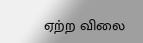ஏற்ற விலை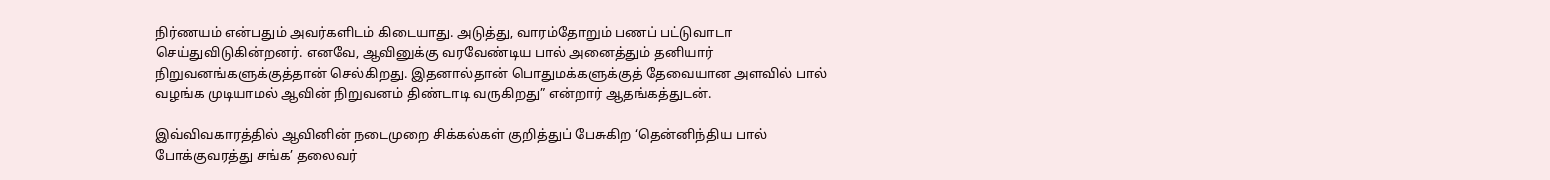நிர்ணயம் என்பதும் அவர்களிடம் கிடையாது. அடுத்து, வாரம்தோறும் பணப் பட்டுவாடா செய்துவிடுகின்றனர். எனவே, ஆவினுக்கு வரவேண்டிய பால் அனைத்தும் தனியார் நிறுவனங்களுக்குத்தான் செல்கிறது. இதனால்தான் பொதுமக்களுக்குத் தேவையான அளவில் பால் வழங்க முடியாமல் ஆவின் நிறுவனம் திண்டாடி வருகிறது” என்றார் ஆதங்கத்துடன்.

இவ்விவகாரத்தில் ஆவினின் நடைமுறை சிக்கல்கள் குறித்துப் பேசுகிற ‘தென்னிந்திய பால் போக்குவரத்து சங்க’ தலைவர்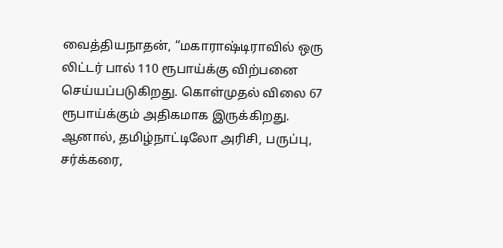வைத்தியநாதன், “மகாராஷ்டிராவில் ஒரு லிட்டர் பால் 110 ரூபாய்க்கு விற்பனை செய்யப்படுகிறது. கொள்முதல் விலை 67 ரூபாய்க்கும் அதிகமாக இருக்கிறது. ஆனால், தமிழ்நாட்டிலோ அரிசி, பருப்பு, சர்க்கரை,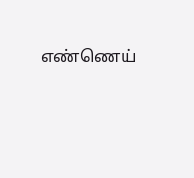எண்ணெய்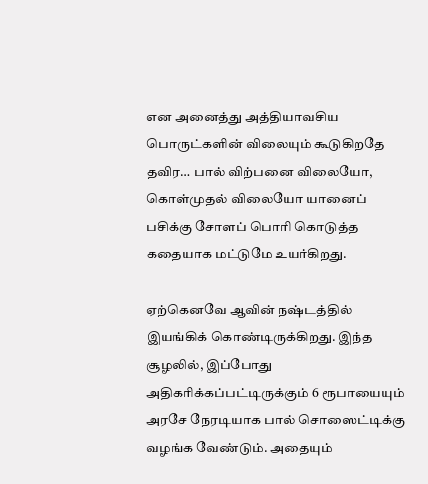என அனைத்து அத்தியாவசிய பொருட்களின் விலையும் கூடுகிறதே தவிர… பால் விற்பனை விலையோ, கொள்முதல் விலையோ யானைப் பசிக்கு சோளப் பொரி கொடுத்த கதையாக மட்டுமே உயர்கிறது.

ஏற்கெனவே ஆவின் நஷ்டத்தில் இயங்கிக் கொண்டிருக்கிறது. இந்த சூழலில், இப்போது அதிகரிக்கப்பட்டிருக்கும் 6 ரூபாயையும் அரசே நேரடியாக பால் சொஸைட்டிக்கு வழங்க வேண்டும். அதையும்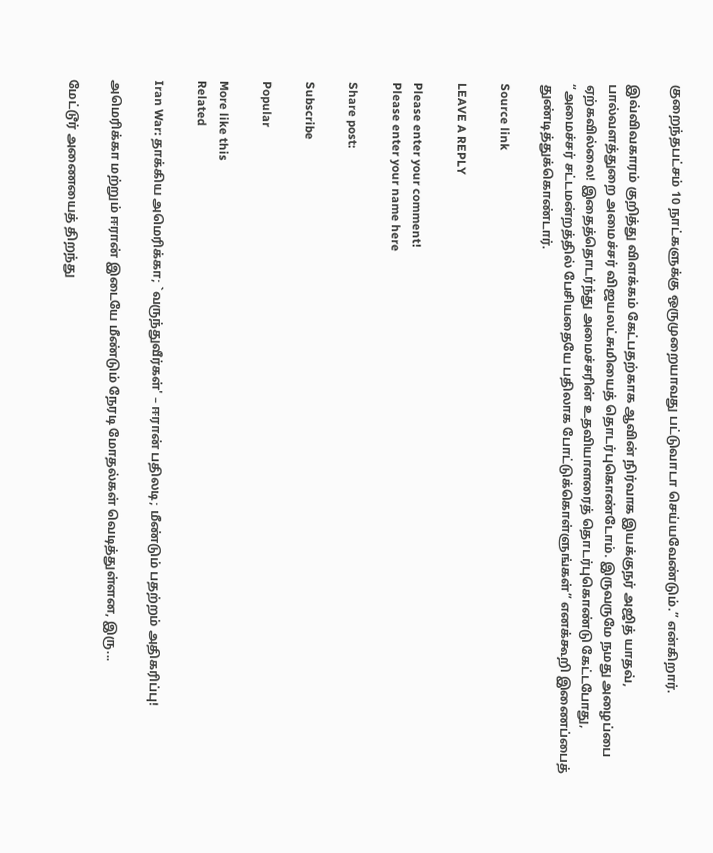குறைந்தபட்சம் 10 நாட்களுக்கு ஒருமுறையாவது பட்டுவாடா செய்யவேண்டும்.” என்கிறார்.

இவ்விவகாரம் குறித்து விளக்கம் கேட்பதற்காக ஆவின் நிர்வாக இயக்குநர் அஜித் யாதவ், பால்வளத்துறை அமைச்சர் விஜயலட்சுமியைத் தொடர்புகொண்டோம். இருவருமே நமது அழைப்பை ஏற்கவில்லை! இதைத்தொடர்ந்து அமைச்சரின் உதவியாளரைத் தொடர்புகொண்டு கேட்டபோது, “அமைச்சர் சட்டமன்றத்தில் பேசியதையே பதிலாக போட்டுக்கொள்ளுங்கள்” எனக்கூறி இணைப்பைத் துண்டித்துக்கொண்டார்.

Source link

LEAVE A REPLY

Please enter your comment!
Please enter your name here

Share post:

Subscribe

Popular

More like this
Related

Iran War: தாக்கிய அமெரிக்கா; `வருந்துவீர்கள்' – ஈரான் பதிலடி; மீண்டும் பதற்றம் அதிகரிப்பு!

அமெரிக்கா மற்றும் ஈரான் இடையே மீண்டும் நேரடி மோதல்கள் வெடித்துள்ளன, இரு...

மேட்டூர் அணையைத் திறந்து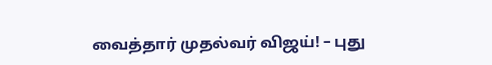வைத்தார் முதல்வர் விஜய்! – புது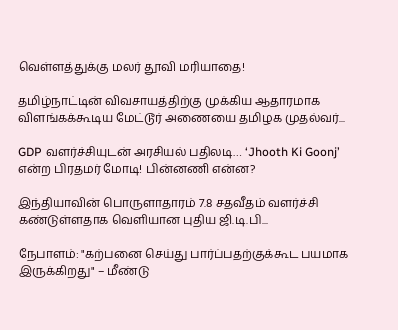வெள்ளத்துக்கு மலர் தூவி மரியாதை!

தமிழ்நாட்டின் விவசாயத்திற்கு முக்கிய ஆதாரமாக விளங்கக்கூடிய மேட்டூர் அணையை தமிழக முதல்வர்...

GDP வளர்ச்சியுடன் அரசியல் பதிலடி… ‘Jhooth Ki Goonj’ என்ற பிரதமர் மோடி! பின்னணி என்ன?

இந்தியாவின் பொருளாதாரம் 7.8 சதவீதம் வளர்ச்சி கண்டுள்ளதாக வெளியான புதிய ஜி.டி.பி...

நேபாளம்: "கற்பனை செய்து பார்ப்பதற்குக்கூட பயமாக இருக்கிறது" – மீண்டு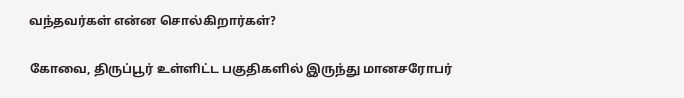வந்தவர்கள் என்ன சொல்கிறார்கள்?

கோவை, திருப்பூர் உள்ளிட்ட பகுதிகளில் இருந்து மானசரோபர்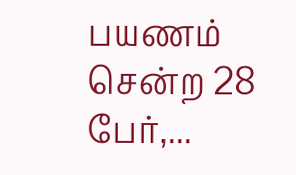பயணம் சென்ற 28 பேர்,...